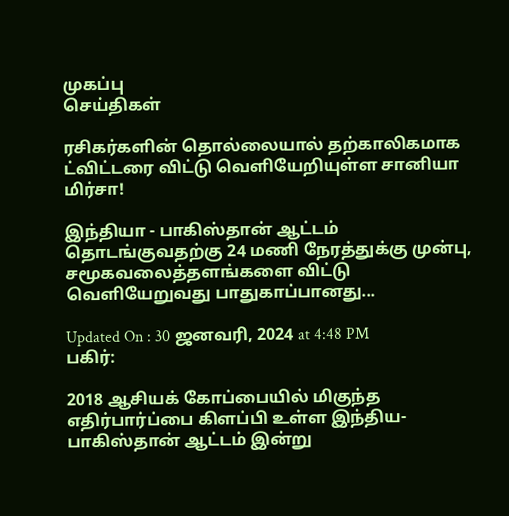முகப்பு
செய்திகள்

ரசிகர்களின் தொல்லையால் தற்காலிகமாக ட்விட்டரை விட்டு வெளியேறியுள்ள சானியா மிர்சா!

இந்தியா - பாகிஸ்தான் ஆட்டம் தொடங்குவதற்கு 24 மணி நேரத்துக்கு முன்பு, சமூகவலைத்தளங்களை விட்டு வெளியேறுவது பாதுகாப்பானது...

Updated On : 30 ஜனவரி, 2024 at 4:48 PM
பகிர்:

2018 ஆசியக் கோப்பையில் மிகுந்த எதிர்பார்ப்பை கிளப்பி உள்ள இந்திய-பாகிஸ்தான் ஆட்டம் இன்று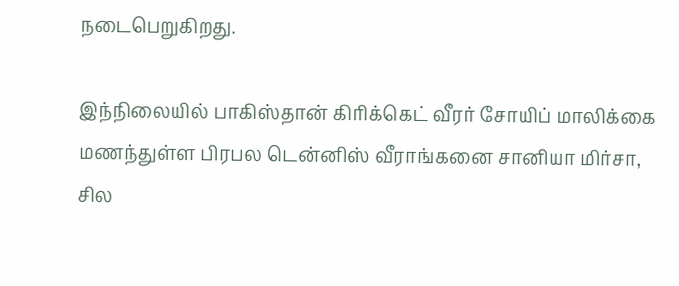நடைபெறுகிறது.

இந்நிலையில் பாகிஸ்தான் கிரிக்கெட் வீரர் சோயிப் மாலிக்கை மணந்துள்ள பிரபல டென்னிஸ் வீராங்கனை சானியா மிர்சா, சில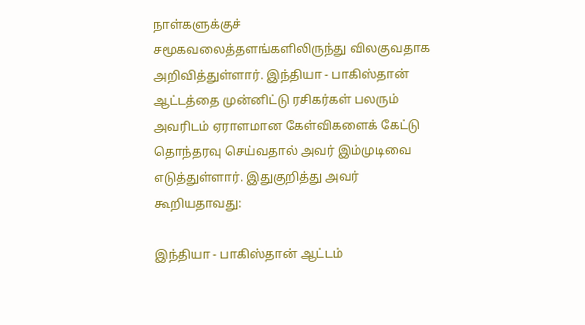நாள்களுக்குச் சமூகவலைத்தளங்களிலிருந்து விலகுவதாக அறிவித்துள்ளார். இந்தியா - பாகிஸ்தான் ஆட்டத்தை முன்னிட்டு ரசிகர்கள் பலரும் அவரிடம் ஏராளமான கேள்விகளைக் கேட்டு தொந்தரவு செய்வதால் அவர் இம்முடிவை எடுத்துள்ளார். இதுகுறித்து அவர் கூறியதாவது:

இந்தியா - பாகிஸ்தான் ஆட்டம்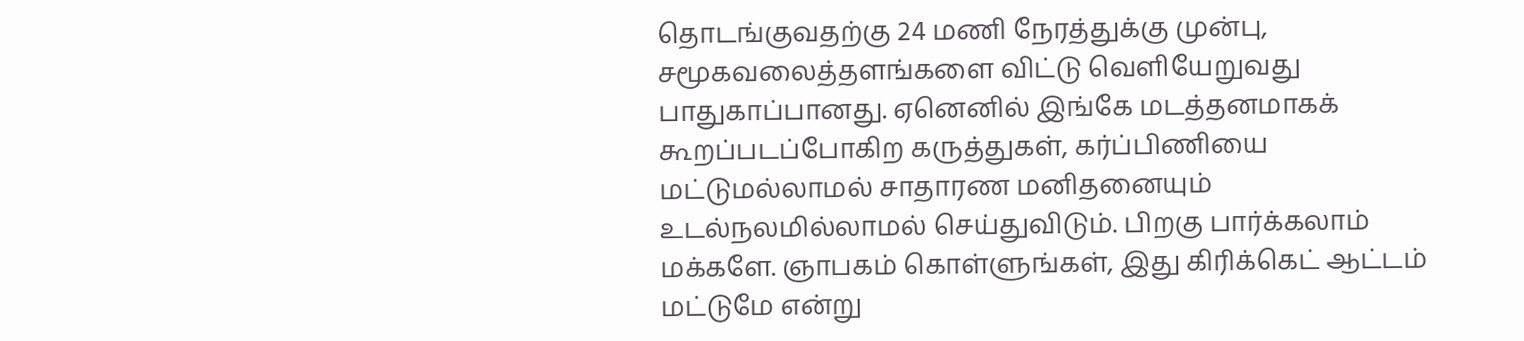தொடங்குவதற்கு 24 மணி நேரத்துக்கு முன்பு, சமூகவலைத்தளங்களை விட்டு வெளியேறுவது பாதுகாப்பானது. ஏனெனில் இங்கே மடத்தனமாகக் கூறப்படப்போகிற கருத்துகள், கர்ப்பிணியை மட்டுமல்லாமல் சாதாரண மனிதனையும் உடல்நலமில்லாமல் செய்துவிடும். பிறகு பார்க்கலாம் மக்களே. ஞாபகம் கொள்ளுங்கள், இது கிரிக்கெட் ஆட்டம் மட்டுமே என்று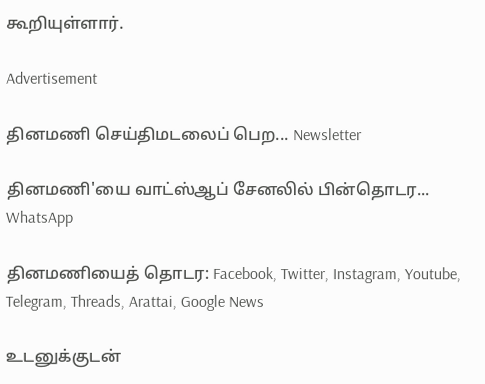கூறியுள்ளார்.

Advertisement

தினமணி செய்திமடலைப் பெற... Newsletter

தினமணி'யை வாட்ஸ்ஆப் சேனலில் பின்தொடர... WhatsApp

தினமணியைத் தொடர: Facebook, Twitter, Instagram, Youtube, Telegram, Threads, Arattai, Google News

உடனுக்குடன்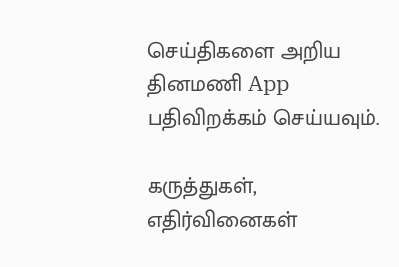செய்திகளை அறிய தினமணி App பதிவிறக்கம் செய்யவும்.

கருத்துகள், எதிர்வினைகள்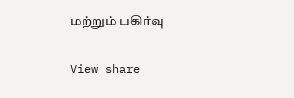மற்றும் பகிர்வு

View share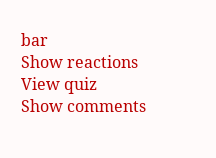bar
Show reactions
View quiz
Show comments